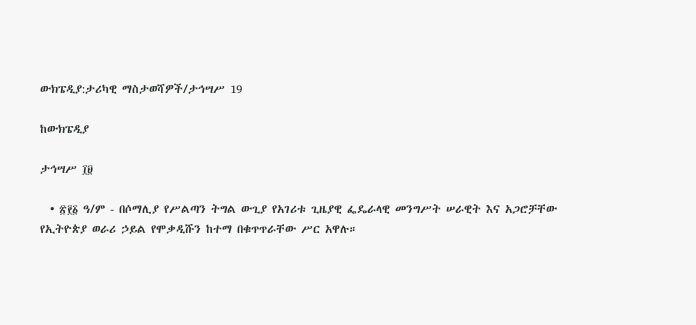ውክፔዲያ:ታሪካዊ ማስታወሻዎች/ታኅሣሥ 19

ከውክፔዲያ

ታኅሣሥ ፲፱

  • ፳፻፩ ዓ/ም - በሶማሊያ የሥልጣን ትግል ውጊያ የአገሪቱ ጊዜያዊ ፌዴራላዊ መንግሥት ሠራዊት እና አጋሮቻቸው የኢትዮጵያ ወራሪ ኃይል የሞቃዲሹን ከተማ በቁጥጥራቸው ሥር አዋሉ።